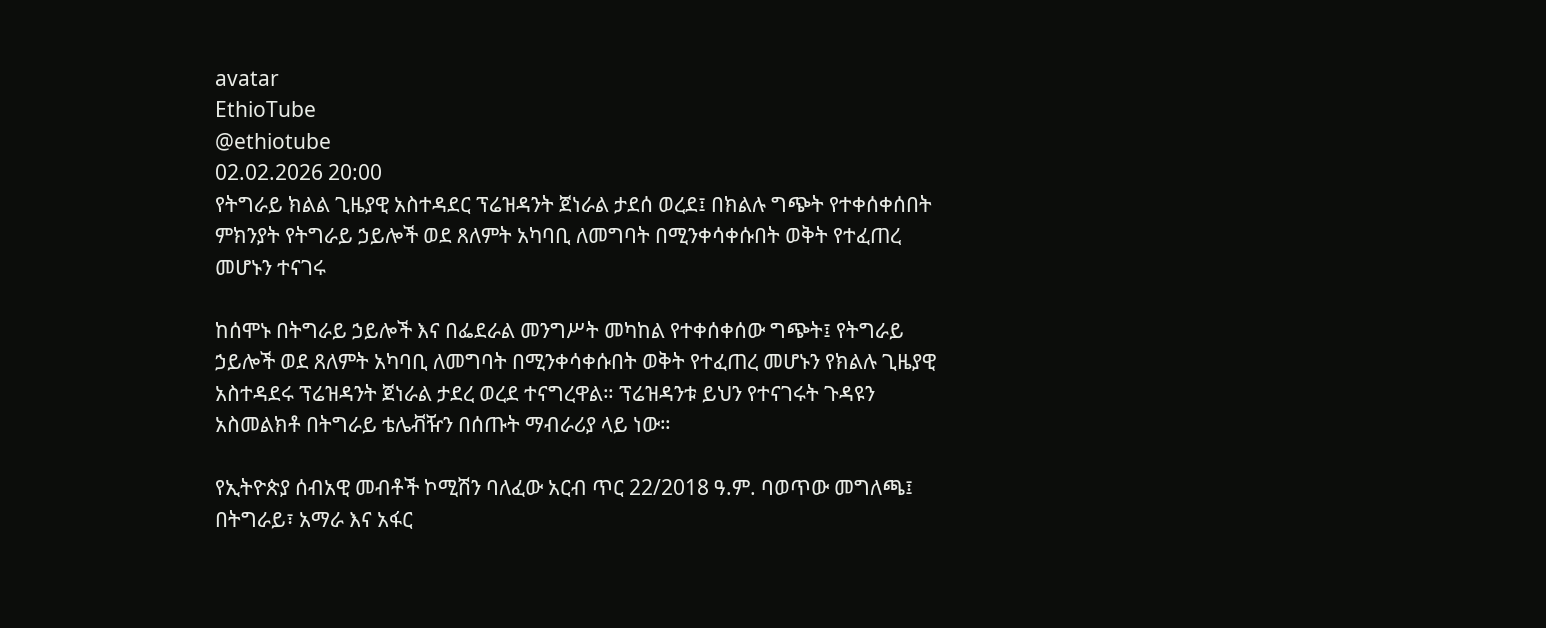avatar
EthioTube
@ethiotube
02.02.2026 20:00
የትግራይ ክልል ጊዜያዊ አስተዳደር ፕሬዝዳንት ጀነራል ታደሰ ወረደ፤ በክልሉ ግጭት የተቀሰቀሰበት ምክንያት የትግራይ ኃይሎች ወደ ጸለምት አካባቢ ለመግባት በሚንቀሳቀሱበት ወቅት የተፈጠረ መሆኑን ተናገሩ

ከሰሞኑ በትግራይ ኃይሎች እና በፌደራል መንግሥት መካከል የተቀሰቀሰው ግጭት፤ የትግራይ ኃይሎች ወደ ጸለምት አካባቢ ለመግባት በሚንቀሳቀሱበት ወቅት የተፈጠረ መሆኑን የክልሉ ጊዜያዊ አስተዳደሩ ፕሬዝዳንት ጀነራል ታደረ ወረደ ተናግረዋል። ፕሬዝዳንቱ ይህን የተናገሩት ጉዳዩን አስመልክቶ በትግራይ ቴሌቭዥን በሰጡት ማብራሪያ ላይ ነው።

የኢትዮጵያ ሰብአዊ መብቶች ኮሚሽን ባለፈው አርብ ጥር 22/2018 ዓ.ም. ባወጥው መግለጫ፤ በትግራይ፣ አማራ እና አፋር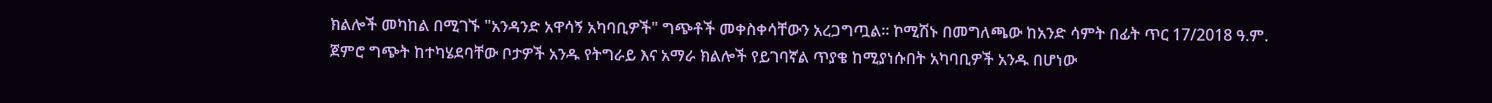ክልሎች መካከል በሚገኙ "አንዳንድ አዋሳኝ አካባቢዎች" ግጭቶች መቀስቀሳቸውን አረጋግጧል። ኮሚሽኑ በመግለጫው ከአንድ ሳምት በፊት ጥር 17/2018 ዓ.ም. ጀምሮ ግጭት ከተካሄደባቸው ቦታዎች አንዱ የትግራይ እና አማራ ክልሎች የይገባኛል ጥያቄ ከሚያነሱበት አካባቢዎች አንዱ በሆነው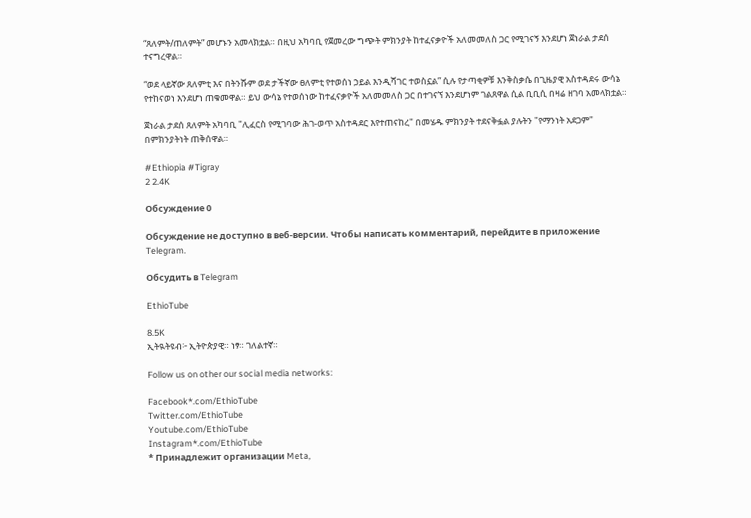“ጸለምት/ጠለምት” መሆኑን አመላክቷል። በዚህ አካባቢ የጀመረው ግጭት ምክንያት ከተፈናቃዮች አለመመለስ ጋር የሚገናኝ እንደሆነ ጀነራል ታደሰ ተናግረዋል።

“ወደ ላይኛው ጸለምቲ እና በትንሹም ወደ ታችኛው ፀለምቲ የተወሰነ ኃይል እንዲሻገር ተወስኗል” ሲሉ የታጣቂዎቹ እንቅስቃሴ በጊዜያዊ አስተዳደሩ ውሳኔ የተከናወነ እንደሆነ ጠቁመዋል። ይህ ውሳኔ የተወሰነው ከተፈናቃዮች አለመመለስ ጋር በተገናኘ እንደሆነም ገልጸዋል ሲል ቢቢሲ በዛሬ ዘገባ አመላክቷል።

ጀነራል ታደሰ ጸለምት አካባቢ "ሊፈርስ የሚገባው ሕገ-ወጥ አስተዳደር እየተጠናከረ" በመሄዱ ምክንያት ተደናቅፏል ያሉትን "የማንነት አደጋም" በምክንያትነት ጠቅሰዋል።

#Ethiopia #Tigray
2 2.4K

Обсуждение 0

Обсуждение не доступно в веб-версии. Чтобы написать комментарий, перейдите в приложение Telegram.

Обсудить в Telegram

EthioTube

8.5K
ኢትዪትዩብ፦ ኢትዮጵያዊ። ነፃ። ገለልተኛ።

Follow us on other our social media networks:

Facebook*.com/EthioTube
Twitter.com/EthioTube
Youtube.com/EthioTube
Instagram*.com/EthioTube
* Принадлежит организации Meta,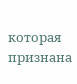которая признана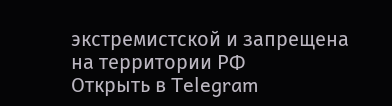экстремистской и запрещена на территории РФ
Открыть в Telegram